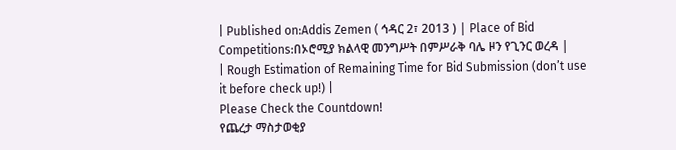| Published on:Addis Zemen ( ኅዳር 2፣ 2013 ) | Place of Bid Competitions:በኦሮሚያ ክልላዊ መንግሥት በምሥራቅ ባሌ ዞን የጊንር ወረዳ |
| Rough Estimation of Remaining Time for Bid Submission (don’t use it before check up!) |
Please Check the Countdown!
የጨረታ ማስታወቂያ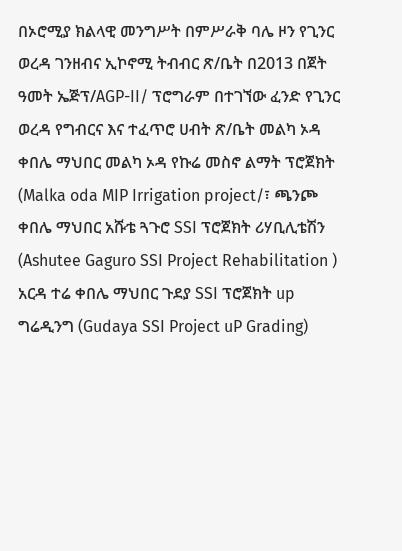በኦሮሚያ ክልላዊ መንግሥት በምሥራቅ ባሌ ዞን የጊንር ወረዳ ገንዘብና ኢኮኖሚ ትብብር ጽ/ቤት በ2013 በጀት ዓመት ኤጅፕ/AGP-II/ ፕሮግራም በተገኘው ፈንድ የጊንር ወረዳ የግብርና እና ተፈጥሮ ሀብት ጽ/ቤት መልካ ኦዳ ቀበሌ ማህበር መልካ ኦዳ የኩሬ መስኖ ልማት ፕሮጀክት (Malka oda MIP Irrigation project/፣ ጫንጮ ቀበሌ ማህበር አሹቴ ጓጉሮ SSI ፕሮጀክት ሪሃቢሊቴሽን (Ashutee Gaguro SSI Project Rehabilitation ) አርዳ ተሬ ቀበሌ ማህበር ጉደያ SSI ፕሮጀክት up ግሬዲንግ (Gudaya SSI Project uP Grading)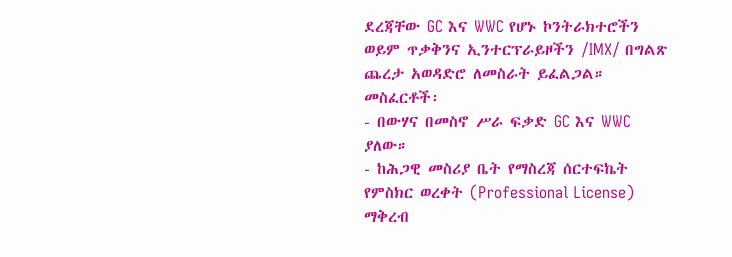ደረጃቸው GC እና WWC የሆኑ ኮንትራክተሮችን ወይም ጥቃቅንና ኢንተርፕራይዞችን /IMX/ በግልጽ ጨረታ አወዳድሮ ለመስራት ይፈልጋል።
መስፈርቶች፡
- በውሃና በመስኖ ሥራ ፍቃድ GC እና WWC ያለው።
- ከሕጋዊ መስሪያ ቤት የማስረጃ ሰርተፍኬት የምስክር ወረቀት (Professional License) ማቅረብ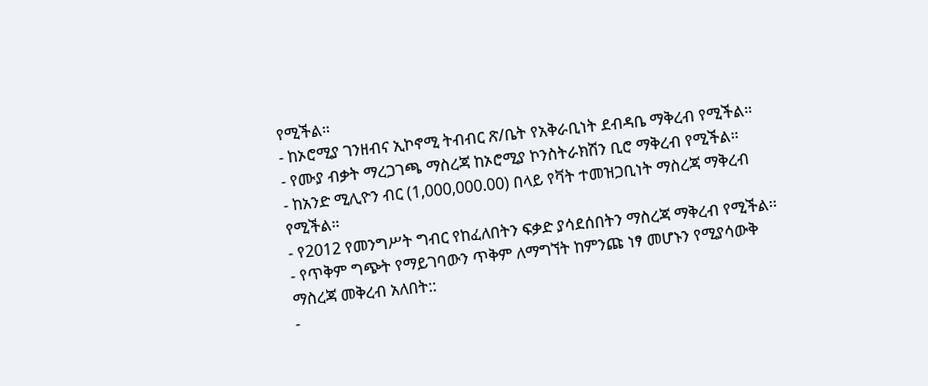የሚችል።
- ከኦሮሚያ ገንዘብና ኢኮኖሚ ትብብር ጽ/ቤት የአቅራቢነት ደብዳቤ ማቅረብ የሚችል።
- የሙያ ብቃት ማረጋገጫ ማስረጃ ከኦሮሚያ ኮንስትራክሽን ቢሮ ማቅረብ የሚችል።
- ከአንድ ሚሊዮን ብር (1,000,000.00) በላይ የቫት ተመዝጋቢነት ማስረጃ ማቅረብ የሚችል።
- የ2012 የመንግሥት ግብር የከፈለበትን ፍቃድ ያሳደሰበትን ማስረጃ ማቅረብ የሚችል፡፡
- የጥቅም ግጭት የማይገባውን ጥቅም ለማግኘት ከምንጩ ነፃ መሆኑን የሚያሳውቅ ማስረጃ መቅረብ አለበት::
-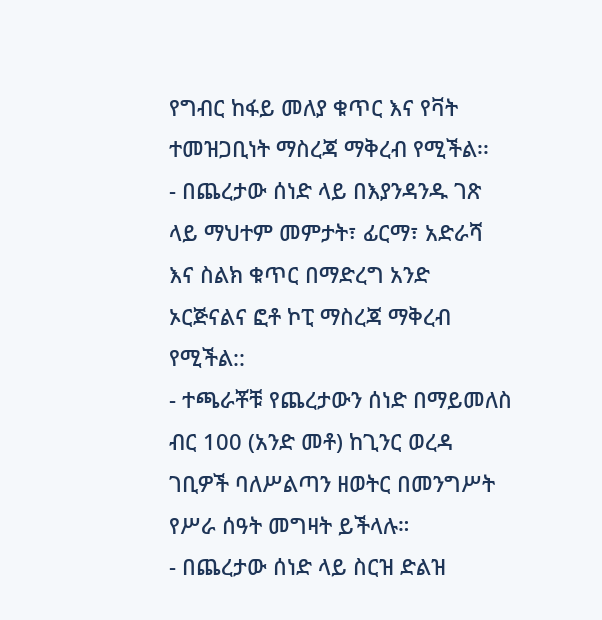የግብር ከፋይ መለያ ቁጥር እና የቫት ተመዝጋቢነት ማስረጃ ማቅረብ የሚችል፡፡
- በጨረታው ሰነድ ላይ በእያንዳንዱ ገጽ ላይ ማህተም መምታት፣ ፊርማ፣ አድራሻ እና ስልክ ቁጥር በማድረግ አንድ ኦርጅናልና ፎቶ ኮፒ ማስረጃ ማቅረብ የሚችል::
- ተጫራቾቹ የጨረታውን ሰነድ በማይመለስ ብር 100 (አንድ መቶ) ከጊንር ወረዳ ገቢዎች ባለሥልጣን ዘወትር በመንግሥት የሥራ ሰዓት መግዛት ይችላሉ።
- በጨረታው ሰነድ ላይ ስርዝ ድልዝ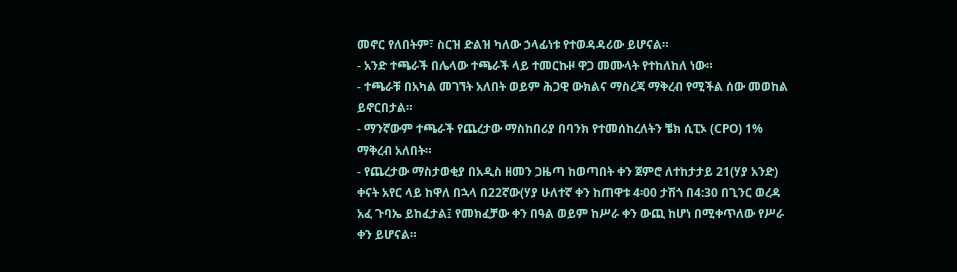መኖር የለበትም፣ ስርዝ ድልዝ ካለው ኃላፊነቱ የተወዳዳሪው ይሆናል።
- አንድ ተጫራች በሌላው ተጫራች ላይ ተመርኩዞ ዋጋ መሙላት የተከለከለ ነው።
- ተጫራቹ በአካል መገኘት አለበት ወይም ሕጋዊ ውክልና ማስረጃ ማቅረብ የሚችል ሰው መወከል ይኖርበታል።
- ማንኛውም ተጫራች የጨረታው ማስከበሪያ በባንክ የተመሰከረለትን ቼክ ሲፒኦ (CPO) 1% ማቅረብ አለበት።
- የጨረታው ማስታወቂያ በአዲስ ዘመን ጋዜጣ ከወጣበት ቀን ጀምሮ ለተከታታይ 21(ሃያ አንድ) ቀናት አየር ላይ ከዋለ በኋላ በ22ኛው(ሃያ ሁለተኛ ቀን ከጠዋቱ 4፡00 ታሽጎ በ4:30 በጊንር ወረዳ አፈ ጉባኤ ይከፈታል፤ የመክፈቻው ቀን በዓል ወይም ከሥራ ቀን ውጪ ከሆነ በሚቀጥለው የሥራ ቀን ይሆናል።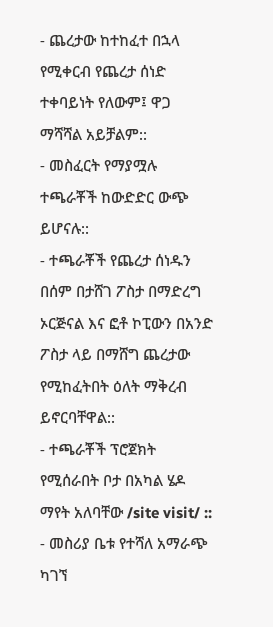- ጨረታው ከተከፈተ በኋላ የሚቀርብ የጨረታ ሰነድ ተቀባይነት የለውም፤ ዋጋ ማሻሻል አይቻልም::
- መስፈርት የማያሟሉ ተጫራቾች ከውድድር ውጭ ይሆናሉ::
- ተጫራቾች የጨረታ ሰነዱን በሰም በታሸገ ፖስታ በማድረግ ኦርጅናል እና ፎቶ ኮፒውን በአንድ ፖስታ ላይ በማሸግ ጨረታው የሚከፈትበት ዕለት ማቅረብ ይኖርባቸዋል::
- ተጫራቾች ፕሮጀክት የሚሰራበት ቦታ በአካል ሄዶ ማየት አለባቸው /site visit/ ::
- መስሪያ ቤቱ የተሻለ አማራጭ ካገኘ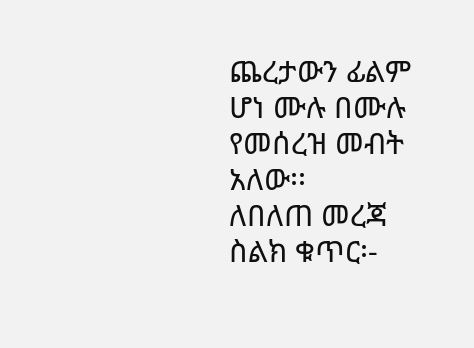ጨረታውን ፊልም ሆነ ሙሉ በሙሉ የመሰረዝ መብት አለው፡፡
ለበለጠ መረጃ ስልክ ቁጥር፡-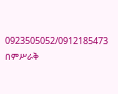0923505052/0912185473
በምሥራቅ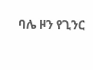ባሌ ዞን የጊንር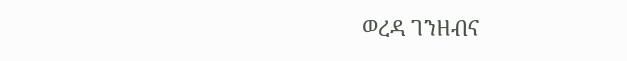ወረዳ ገንዘብና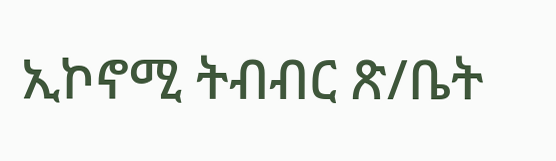ኢኮኖሚ ትብብር ጽ/ቤት